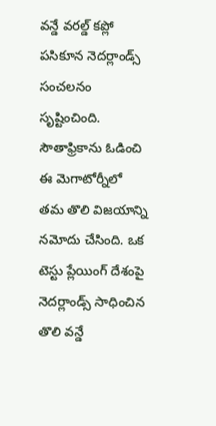వన్డే వరల్డ్ కప్లో పసికూన నెదర్లాండ్స్ సంచలనం సృష్టించింది. సౌతాఫ్రికాను ఓడించి ఈ మెగాటోర్నీలో తమ తొలి విజయాన్ని నమోదు చేసింది. ఒక టెస్టు ప్లేయింగ్ దేశంపై నెదర్లాండ్స్ సాధించిన తొలి వన్డే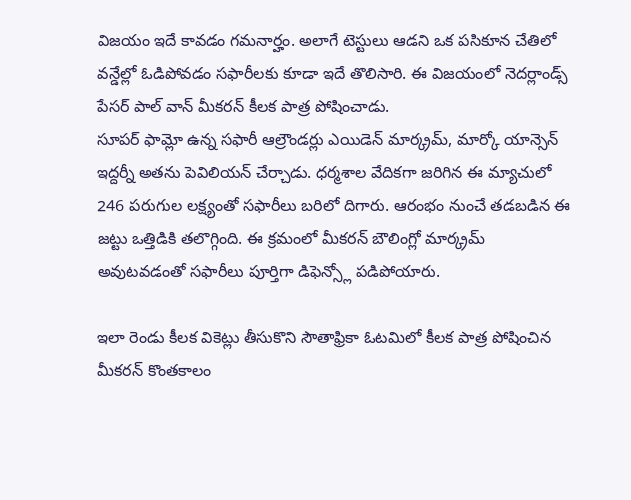విజయం ఇదే కావడం గమనార్హం. అలాగే టెస్టులు ఆడని ఒక పసికూన చేతిలో వన్డేల్లో ఓడిపోవడం సఫారీలకు కూడా ఇదే తొలిసారి. ఈ విజయంలో నెదర్లాండ్స్ పేసర్ పాల్ వాన్ మీకరన్ కీలక పాత్ర పోషించాడు.
సూపర్ ఫామ్లో ఉన్న సఫారీ ఆల్రౌండర్లు ఎయిడెన్ మార్క్రమ్, మార్కో యాన్సెన్ ఇద్దర్నీ అతను పెవిలియన్ చేర్చాడు. ధర్మశాల వేదికగా జరిగిన ఈ మ్యాచులో 246 పరుగుల లక్ష్యంతో సఫారీలు బరిలో దిగారు. ఆరంభం నుంచే తడబడిన ఈ జట్టు ఒత్తిడికి తలొగ్గింది. ఈ క్రమంలో మీకరన్ బౌలింగ్లో మార్క్రమ్ అవుటవడంతో సఫారీలు పూర్తిగా డిఫెన్స్లో పడిపోయారు.

ఇలా రెండు కీలక వికెట్లు తీసుకొని సౌతాఫ్రికా ఓటమిలో కీలక పాత్ర పోషించిన మీకరన్ కొంతకాలం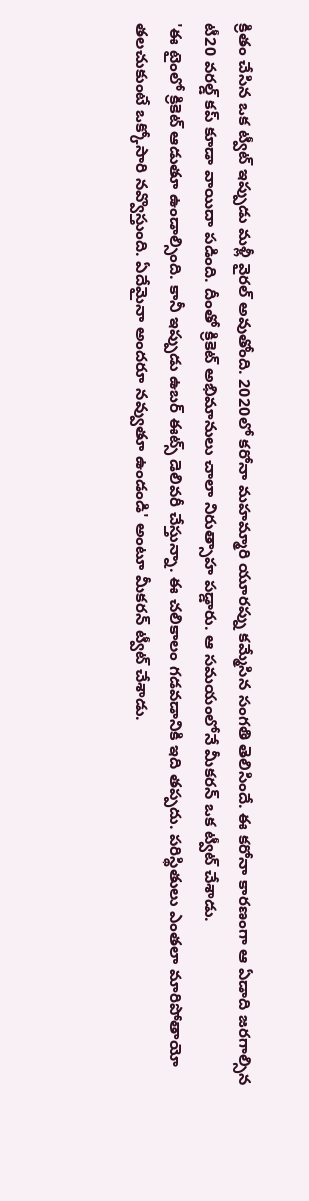క్రితం చేసిన ఒక ట్వీట్ ఇప్పుడు మళ్లీ వైరల్ అవుతోంది. 2020లో కరోనా మహమ్మారి యూరప్ను కమ్మేసిన సంగతి తెలిసిందే. ఈ కరోనా కారణంగా ఆ ఏడాది జరగాల్సిన టీ20 వరల్డ్ కప్ కూడా వాయిదా పడింది. దీంతో క్రికెట్ అభిమానులు చాలా నిరుత్సాహ పడ్డారు. ఆ సమయంలోనే మీకరన్ ఒక ట్వీట్ చేశాడు.
'ఈ టైంలో క్రికెట్ ఆడుతూ ఉండాల్సింది. కానీ ఇప్పుడు ఉబర్ ఈట్స్ డెలివరీ చేస్తున్నా. ఈ చలికాలం గడవడానికి ఇది తప్పదు. పరిస్థితులు ఎంతలా మారిపోతాయో తలచుకుంటే ఒక్కోసారి నవ్వొస్తుంది. ఏదేమైనా అందరూ నవ్వుతూ ఉండండి' అంటూ మీకరన్ ట్వీట్ చేశాడు.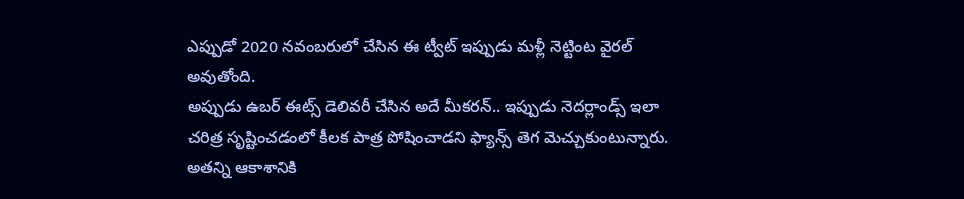ఎప్పుడో 2020 నవంబరులో చేసిన ఈ ట్వీట్ ఇప్పుడు మళ్లీ నెట్టింట వైరల్ అవుతోంది.
అప్పుడు ఉబర్ ఈట్స్ డెలివరీ చేసిన అదే మీకరన్.. ఇప్పుడు నెదర్లాండ్స్ ఇలా చరిత్ర సృష్టించడంలో కీలక పాత్ర పోషించాడని ఫ్యాన్స్ తెగ మెచ్చుకుంటున్నారు. అతన్ని ఆకాశానికి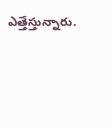ఎత్తేస్తున్నారు.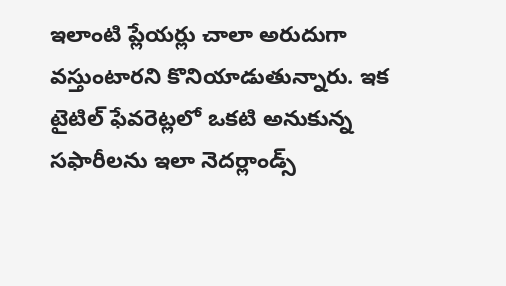ఇలాంటి ప్లేయర్లు చాలా అరుదుగా వస్తుంటారని కొనియాడుతున్నారు. ఇక టైటిల్ ఫేవరెట్లలో ఒకటి అనుకున్న సఫారీలను ఇలా నెదర్లాండ్స్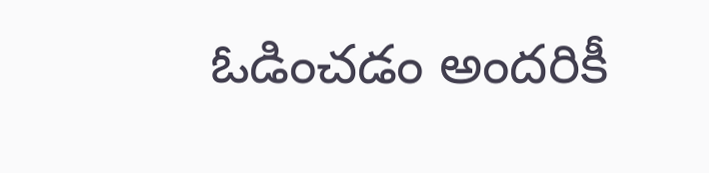ఓడించడం అందరికీ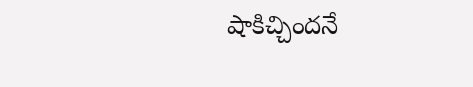షాకిచ్చిందనే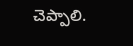చెప్పాలి.